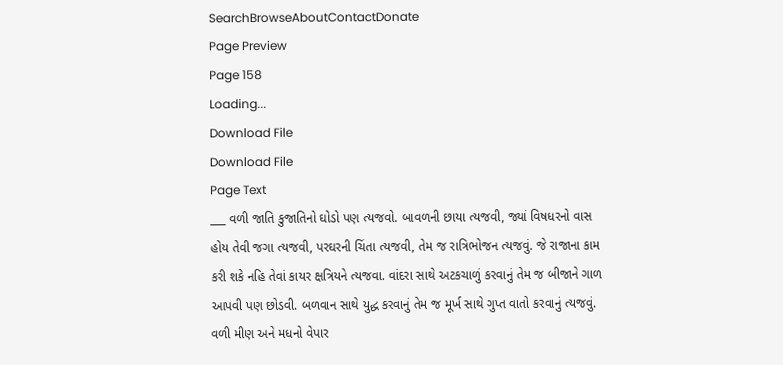SearchBrowseAboutContactDonate
Page Preview
Page 158
Loading...
Download File
Download File
Page Text
___ વળી જાતિ કુજાતિનો ઘોડો પણ ત્યજવો. બાવળની છાયા ત્યજવી, જ્યાં વિષધરનો વાસ હોય તેવી જગા ત્યજવી, પરઘરની ચિંતા ત્યજવી, તેમ જ રાત્રિભોજન ત્યજવું. જે રાજાના કામ કરી શકે નહિ તેવાં કાયર ક્ષત્રિયને ત્યજવા. વાંદરા સાથે અટકચાળું કરવાનું તેમ જ બીજાને ગાળ આપવી પણ છોડવી. બળવાન સાથે યુદ્ધ કરવાનું તેમ જ મૂર્ખ સાથે ગુપ્ત વાતો કરવાનું ત્યજવું. વળી મીણ અને મધનો વેપાર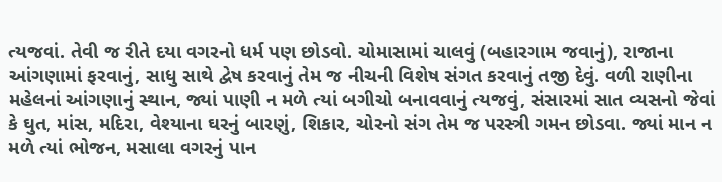ત્યજવાં. તેવી જ રીતે દયા વગરનો ધર્મ પણ છોડવો. ચોમાસામાં ચાલવું (બહારગામ જવાનું), રાજાના આંગણામાં ફરવાનું, સાધુ સાથે દ્વેષ કરવાનું તેમ જ નીચની વિશેષ સંગત કરવાનું તજી દેવું. વળી રાણીના મહેલનાં આંગણાનું સ્થાન, જ્યાં પાણી ન મળે ત્યાં બગીચો બનાવવાનું ત્યજવું, સંસારમાં સાત વ્યસનો જેવાં કે ઘુત, માંસ, મદિરા, વેશ્યાના ઘરનું બારણું, શિકાર, ચોરનો સંગ તેમ જ પરસ્ત્રી ગમન છોડવા. જ્યાં માન ન મળે ત્યાં ભોજન, મસાલા વગરનું પાન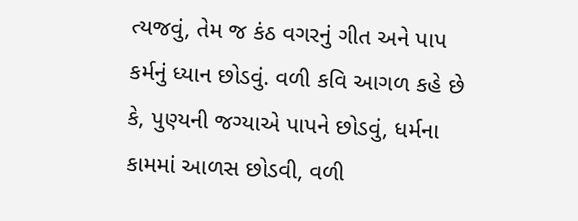ત્યજવું, તેમ જ કંઠ વગરનું ગીત અને પાપ કર્મનું ધ્યાન છોડવું. વળી કવિ આગળ કહે છે કે, પુણ્યની જગ્યાએ પાપને છોડવું, ધર્મના કામમાં આળસ છોડવી, વળી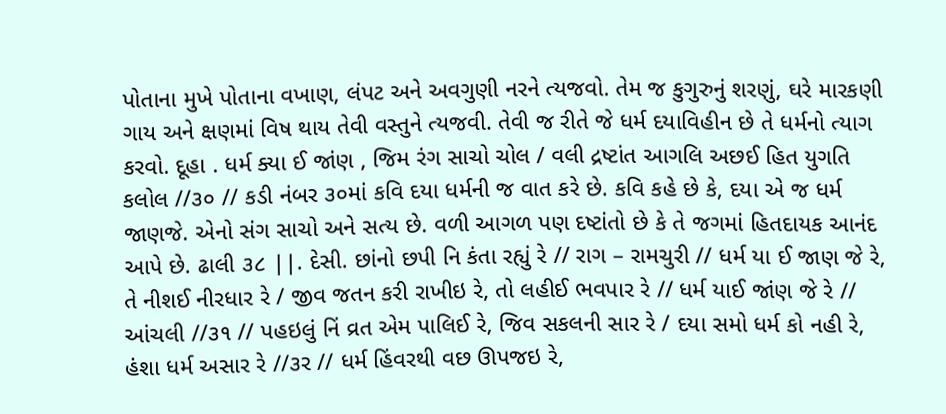પોતાના મુખે પોતાના વખાણ, લંપટ અને અવગુણી નરને ત્યજવો. તેમ જ કુગુરુનું શરણું, ઘરે મારકણી ગાય અને ક્ષણમાં વિષ થાય તેવી વસ્તુને ત્યજવી. તેવી જ રીતે જે ધર્મ દયાવિહીન છે તે ધર્મનો ત્યાગ કરવો. દૂહા . ધર્મ ક્યા ઈ જાંણ , જિમ રંગ સાચો ચોલ / વલી દ્રષ્ટાંત આગલિ અછઈ હિત યુગતિ કલોલ //૩૦ // કડી નંબર ૩૦માં કવિ દયા ધર્મની જ વાત કરે છે. કવિ કહે છે કે, દયા એ જ ધર્મ જાણજે. એનો સંગ સાચો અને સત્ય છે. વળી આગળ પણ દષ્ટાંતો છે કે તે જગમાં હિતદાયક આનંદ આપે છે. ઢાલી ૩૮ ||. દેસી. છાંનો છપી નિ કંતા રહ્યું રે // રાગ – રામચુરી // ધર્મ યા ઈ જાણ જે રે, તે નીશઈ નીરધાર રે / જીવ જતન કરી રાખીઇ રે, તો લહીઈ ભવપાર રે // ધર્મ યાઈ જાંણ જે રે // આંચલી //૩૧ // પહઇલું નિં વ્રત એમ પાલિઈ રે, જિવ સકલની સાર રે / દયા સમો ધર્મ કો નહી રે, હંશા ધર્મ અસાર રે //૩ર // ધર્મ હિંવરથી વછ ઊપજઇ રે,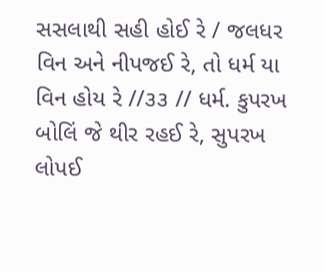સસલાથી સહી હોઈ રે / જલધર વિન અને નીપજઈ રે, તો ધર્મ યા વિન હોય રે //૩૩ // ધર્મ. કુપરખ બોલિં જે થીર રહઈ રે, સુપરખ લોપઈ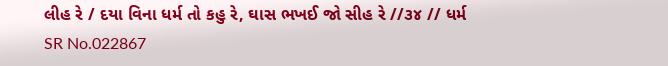લીહ રે / દયા વિના ધર્મ તો કહુ રે, ઘાસ ભખઈ જો સીહ રે //૩૪ // ધર્મ
SR No.022867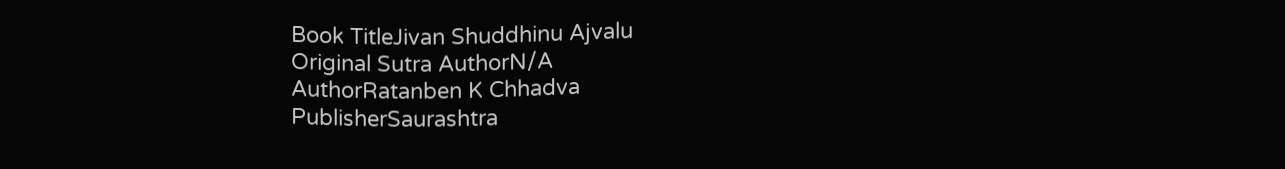Book TitleJivan Shuddhinu Ajvalu
Original Sutra AuthorN/A
AuthorRatanben K Chhadva
PublisherSaurashtra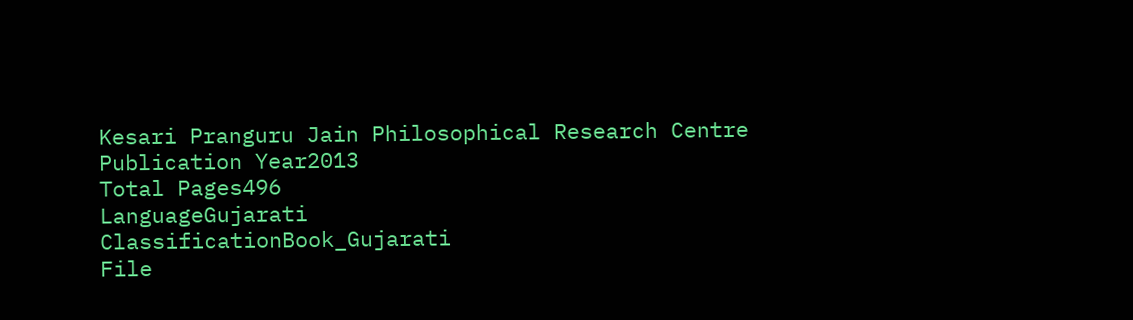Kesari Pranguru Jain Philosophical Research Centre
Publication Year2013
Total Pages496
LanguageGujarati
ClassificationBook_Gujarati
File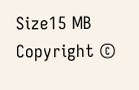Size15 MB
Copyright ©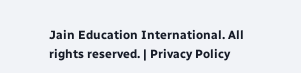Jain Education International. All rights reserved. | Privacy Policy